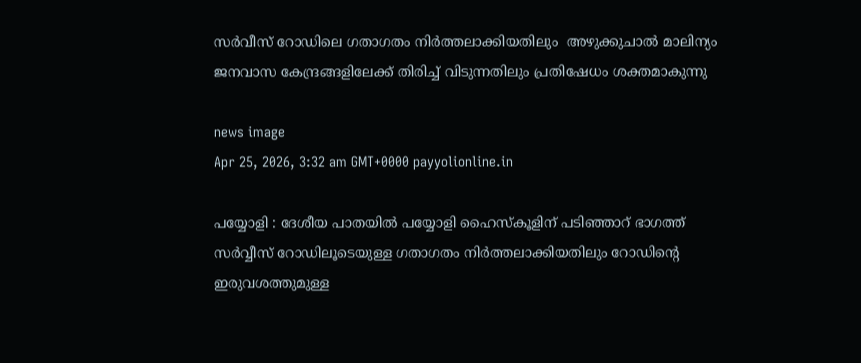സർവീസ് റോഡിലെ ഗതാഗതം നിർത്തലാക്കിയതിലും  അഴുക്കുചാൽ മാലിന്യം ജനവാസ കേന്ദ്രങ്ങളിലേക്ക് തിരിച്ച് വിടുന്നതിലും പ്രതിഷേധം ശക്തമാകുന്നു

news image
Apr 25, 2026, 3:32 am GMT+0000 payyolionline.in

പയ്യോളി : ദേശീയ പാതയിൽ പയ്യോളി ഹൈസ്‌കൂളിന് പടിഞ്ഞാറ് ഭാഗത്ത് സർവ്വീസ് റോഡിലൂടെയുള്ള ഗതാഗതം നിർത്തലാക്കിയതിലും റോഡിൻ്റെ ഇരുവശത്തുമുള്ള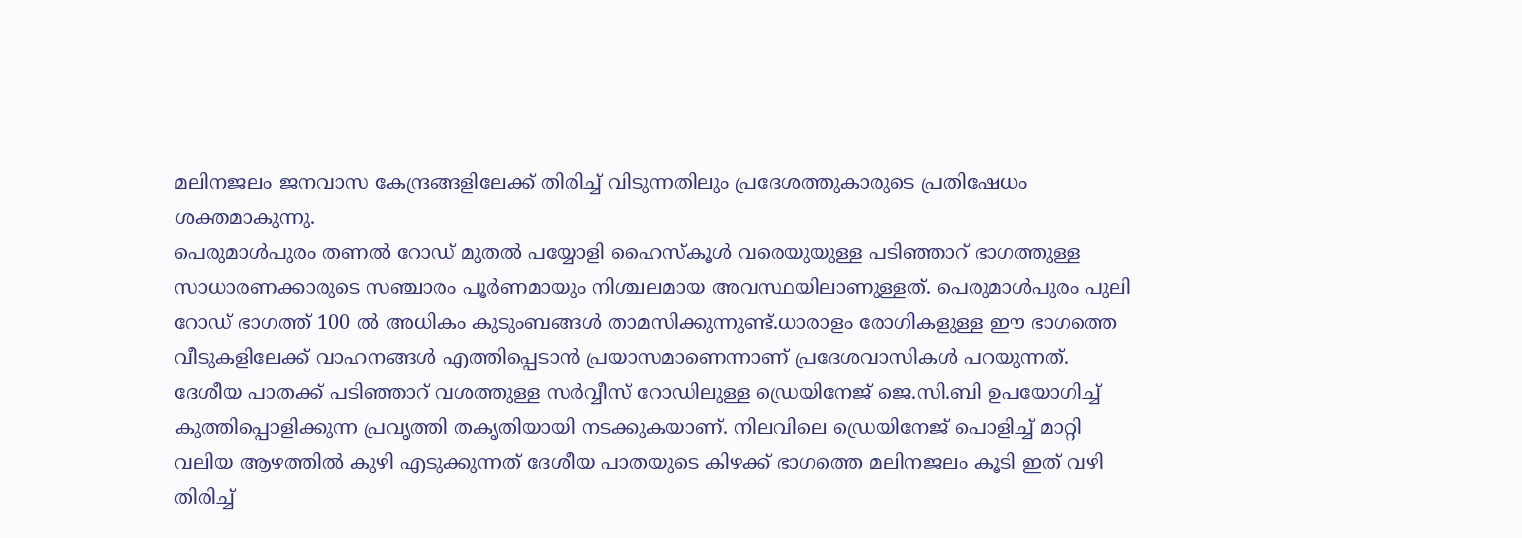മലിനജലം ജനവാസ കേന്ദ്രങ്ങളിലേക്ക് തിരിച്ച് വിടുന്നതിലും പ്രദേശത്തുകാരുടെ പ്രതിഷേധം ശക്തമാകുന്നു.
പെരുമാൾപുരം തണൽ റോഡ് മുതൽ പയ്യോളി ഹൈസ്കൂൾ വരെയുയുള്ള പടിഞ്ഞാറ് ഭാഗത്തുള്ള സാധാരണക്കാരുടെ സഞ്ചാരം പൂർണമായും നിശ്ചലമായ അവസ്ഥയിലാണുള്ളത്. പെരുമാൾപുരം പുലി റോഡ് ഭാഗത്ത്‌ 100 ൽ അധികം കുടുംബങ്ങൾ താമസിക്കുന്നുണ്ട്.ധാരാളം രോഗികളുള്ള ഈ ഭാഗത്തെ വീടുകളിലേക്ക് വാഹനങ്ങൾ എത്തിപ്പെടാൻ പ്രയാസമാണെന്നാണ് പ്രദേശവാസികൾ പറയുന്നത്. ദേശീയ പാതക്ക് പടിഞ്ഞാറ് വശത്തുള്ള സർവ്വീസ് റോഡിലുള്ള ഡ്രെയിനേജ് ജെ.സി.ബി ഉപയോഗിച്ച് കുത്തിപ്പൊളിക്കുന്ന പ്രവൃത്തി തകൃതിയായി നടക്കുകയാണ്. നിലവിലെ ഡ്രെയിനേജ് പൊളിച്ച് മാറ്റി വലിയ ആഴത്തിൽ കുഴി എടുക്കുന്നത് ദേശീയ പാതയുടെ കിഴക്ക് ഭാഗത്തെ മലിനജലം കൂടി ഇത് വഴി തിരിച്ച്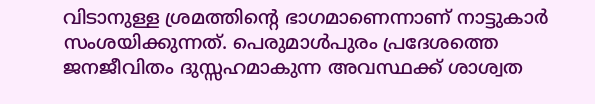വിടാനുള്ള ശ്രമത്തിൻ്റെ ഭാഗമാണെന്നാണ് നാട്ടുകാർ സംശയിക്കുന്നത്. പെരുമാൾപുരം പ്രദേശത്തെ
ജനജീവിതം ദുസ്സഹമാകുന്ന അവസ്ഥക്ക് ശാശ്വത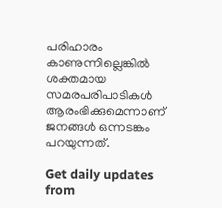പരിഹാരം കാണുന്നില്ലെങ്കിൽ ശക്തമായ സമരപരിപാടികൾ ആരംഭിക്കുമെന്നാണ് ജനങ്ങൾ ഒന്നടങ്കം പറയുന്നത്.

Get daily updates from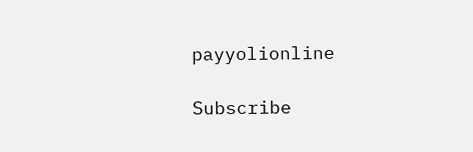payyolionline

Subscribe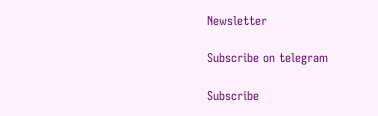Newsletter

Subscribe on telegram

Subscribe